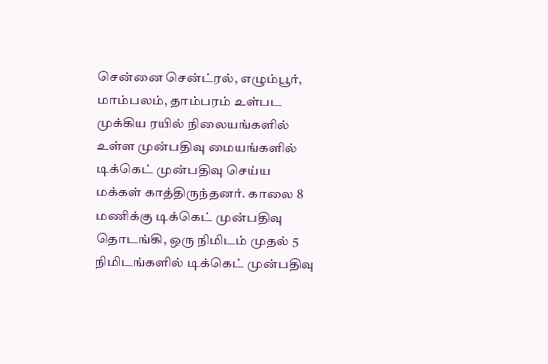சென்னை சென்ட்ரல், எழும்பூர், மாம்பலம், தாம்பரம் உள்பட முக்கிய ரயில் நிலையங்களில் உள்ள முன்பதிவு மையங்களில் டிக்கெட் முன்பதிவு செய்ய மக்கள் காத்திருந்தனர். காலை 8 மணிக்கு டிக்கெட் முன்பதிவு தொடங்கி, ஒரு நிமிடம் முதல் 5 நிமிடங்களில் டிக்கெட் முன்பதிவு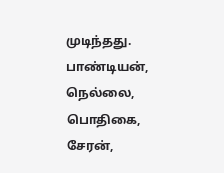முடிந்தது. பாண்டியன், நெல்லை, பொதிகை, சேரன்,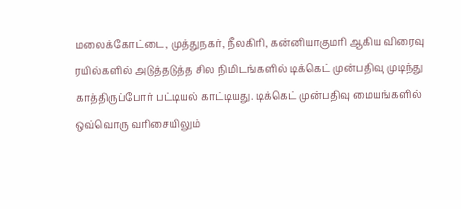மலைக்கோட்டை, முத்துநகர், நீலகிரி, கன்னியாகுமரி ஆகிய விரைவு ரயில்களில் அடுத்தடுத்த சில நிமிடங்களில் டிக்கெட் முன்பதிவு முடிந்து காத்திருப்போர் பட்டியல் காட்டியது. டிக்கெட் முன்பதிவு மையங்களில் ஒவ்வொரு வரிசையிலும்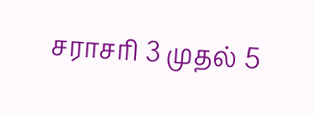சராசரி 3 முதல் 5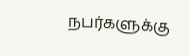நபர்களுக்கு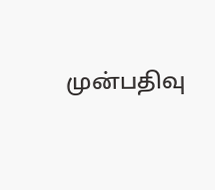முன்பதிவு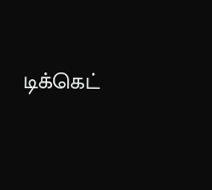டிக்கெட்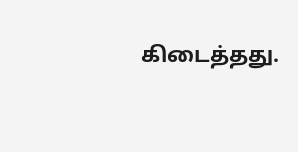கிடைத்தது.